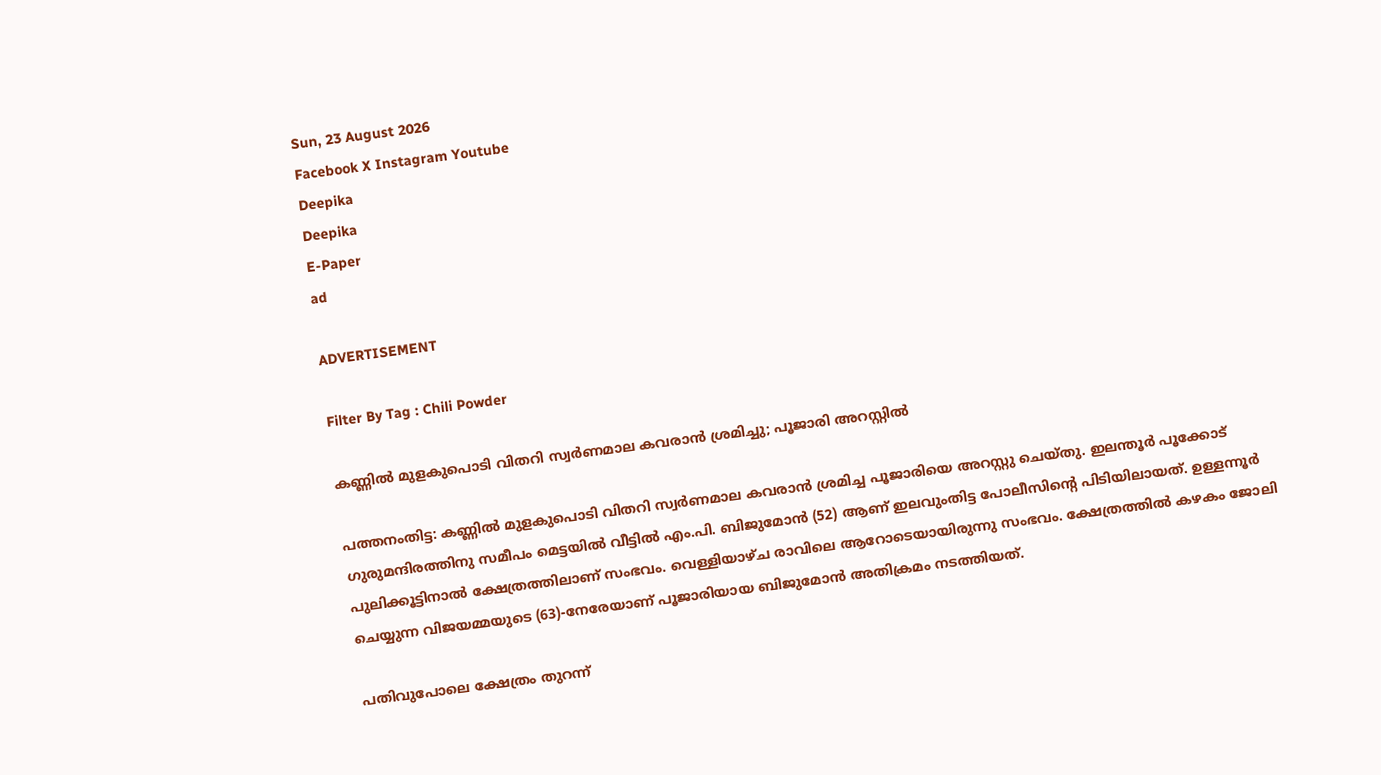Sun, 23 August 2026
Facebook X Instagram Youtube
Deepika
Deepika
E-Paper
ad

ADVERTISEMENT

Filter By Tag : Chili Powder

കണ്ണിൽ മുളകുപൊടി വിതറി സ്വർണമാല കവരാൻ ശ്രമിച്ചു; പൂജാരി അറസ്റ്റിൽ

പത്തനംതിട്ട: കണ്ണിൽ മുളകുപൊടി വിതറി സ്വർണമാല കവരാൻ ശ്രമിച്ച പൂജാരിയെ അറസ്റ്റു ചെയ്തു. ഇലന്തൂർ പൂക്കോട് ഗുരുമന്ദിരത്തിനു സമീപം മെട്ടയിൽ വീട്ടിൽ എം.പി. ബിജുമോൻ (52) ആണ് ഇലവുംതിട്ട പോലീസിന്‍റെ പിടിയിലായത്. ഉള്ളന്നൂർ പുലിക്കൂട്ടിനാൽ ക്ഷേത്രത്തിലാണ് സംഭവം. വെള്ളിയാഴ്ച രാവിലെ ആറോടെയായിരുന്നു സംഭവം. ക്ഷേത്രത്തിൽ കഴകം ജോലി ചെയ്യുന്ന വിജയമ്മയുടെ (63)-നേരേയാണ് പൂജാരിയായ ബിജുമോൻ അതിക്രമം നടത്തിയത്.

പതിവുപോലെ ക്ഷേത്രം തുറന്ന്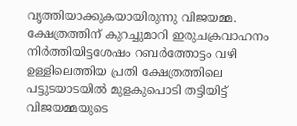വൃത്തിയാക്കുകയായിരുന്നു വിജയമ്മ. ക്ഷേത്രത്തിന് കുറച്ചുമാറി ഇരുചക്രവാഹനം നിർത്തിയിട്ടശേഷം റബർത്തോട്ടം വഴി ഉള്ളിലെത്തിയ പ്രതി ക്ഷേത്രത്തിലെ പട്ടുടയാടയിൽ മുളകുപൊടി തട്ടിയിട്ട് വിജയമ്മയുടെ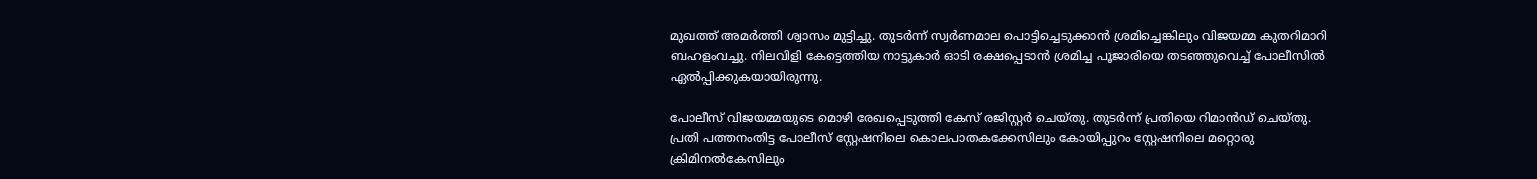മുഖത്ത് അമർത്തി ശ്വാസം മുട്ടിച്ചു. തുടർന്ന് സ്വർണമാല പൊട്ടിച്ചെടുക്കാൻ ശ്രമിച്ചെങ്കിലും വിജയമ്മ കുതറിമാറി ബഹളംവച്ചു. നിലവിളി കേട്ടെത്തിയ നാട്ടുകാർ ഓടി രക്ഷപ്പെടാൻ ശ്രമിച്ച പൂജാരിയെ തടഞ്ഞുവെച്ച് പോലീസിൽ ഏൽപ്പിക്കുകയായിരുന്നു.

പോലീസ് വിജയമ്മയുടെ മൊഴി രേഖപ്പെടുത്തി കേസ് രജിസ്റ്റർ ചെയ്തു. തുടർന്ന് പ്രതിയെ റിമാൻഡ് ചെയ്തു. പ്രതി പത്തനംതിട്ട പോലീസ് സ്റ്റേഷനിലെ കൊലപാതകക്കേസിലും കോയിപ്പുറം സ്റ്റേഷനിലെ മറ്റൊരു ക്രിമിനൽകേസിലും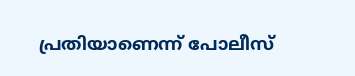പ്രതിയാണെന്ന് പോലീസ്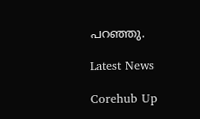പറഞ്ഞു.

Latest News

Corehub Up